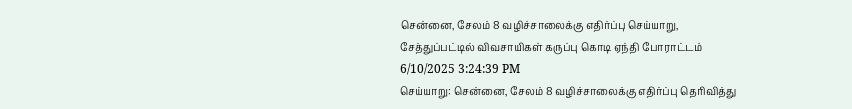சென்னை, சேலம் 8 வழிச்சாலைக்கு எதிர்ப்பு செய்யாறு, சேத்துப்பட்டில் விவசாயிகள் கருப்பு கொடி ஏந்தி போராட்டம்
6/10/2025 3:24:39 PM
செய்யாறு: சென்னை, சேலம் 8 வழிச்சாலைக்கு எதிர்ப்பு தெரிவித்து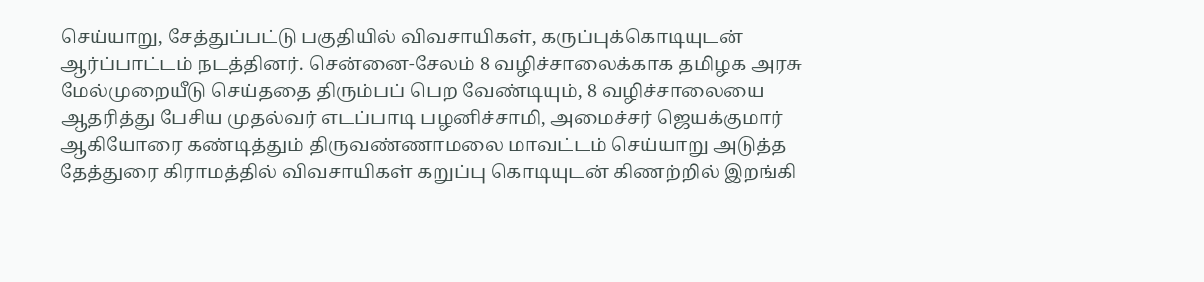செய்யாறு, சேத்துப்பட்டு பகுதியில் விவசாயிகள், கருப்புக்கொடியுடன் ஆர்ப்பாட்டம் நடத்தினர். சென்னை-சேலம் 8 வழிச்சாலைக்காக தமிழக அரசு மேல்முறையீடு செய்ததை திரும்பப் பெற வேண்டியும், 8 வழிச்சாலையை ஆதரித்து பேசிய முதல்வர் எடப்பாடி பழனிச்சாமி, அமைச்சர் ஜெயக்குமார் ஆகியோரை கண்டித்தும் திருவண்ணாமலை மாவட்டம் செய்யாறு அடுத்த தேத்துரை கிராமத்தில் விவசாயிகள் கறுப்பு கொடியுடன் கிணற்றில் இறங்கி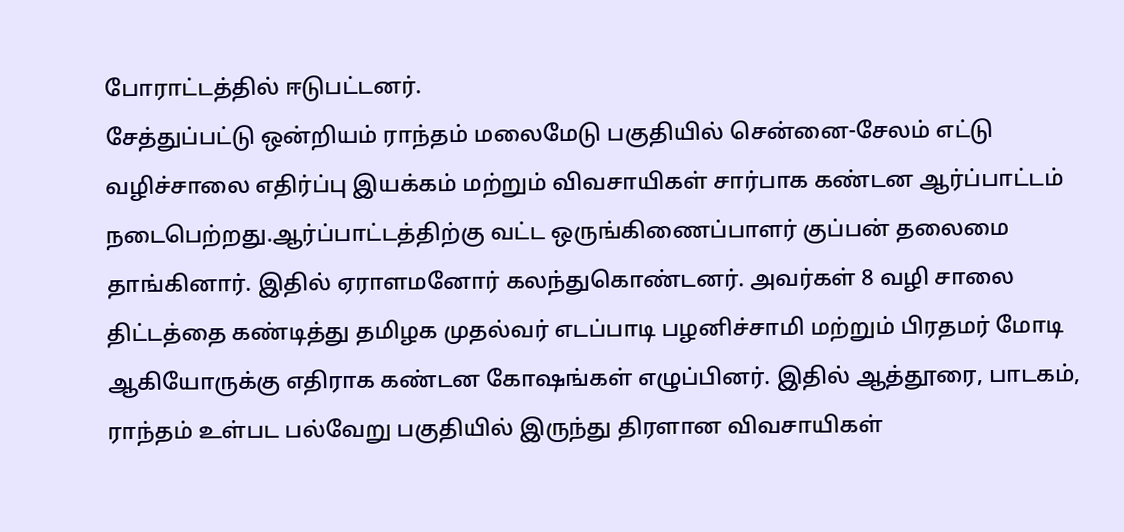போராட்டத்தில் ஈடுபட்டனர்.
சேத்துப்பட்டு ஒன்றியம் ராந்தம் மலைமேடு பகுதியில் சென்னை-சேலம் எட்டு வழிச்சாலை எதிர்ப்பு இயக்கம் மற்றும் விவசாயிகள் சார்பாக கண்டன ஆர்ப்பாட்டம் நடைபெற்றது.ஆர்ப்பாட்டத்திற்கு வட்ட ஒருங்கிணைப்பாளர் குப்பன் தலைமை தாங்கினார். இதில் ஏராளமனோர் கலந்துகொண்டனர். அவர்கள் 8 வழி சாலை திட்டத்தை கண்டித்து தமிழக முதல்வர் எடப்பாடி பழனிச்சாமி மற்றும் பிரதமர் மோடி ஆகியோருக்கு எதிராக கண்டன கோஷங்கள் எழுப்பினர். இதில் ஆத்தூரை, பாடகம், ராந்தம் உள்பட பல்வேறு பகுதியில் இருந்து திரளான விவசாயிகள்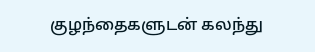குழந்தைகளுடன் கலந்து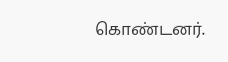கொண்டனர்.